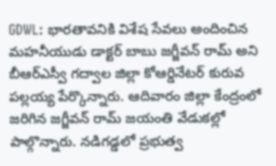GDWL: భారతావనికి విశేష సేవలు అందించిన మహనీయుడు డాక్టర్ బాబు జగ్జీవన్ రామ్ అని బీఆర్ఎస్వీ గద్వాల జిల్లా కోఆర్డినేటర్ కురువ పల్లయ్య పేర్కొన్నారు. ఆదివారం జిల్లా కేంద్రంలో జరిగిన జగ్జీవన్ రామ్ జయంతి వేడుకల్లో పాల్గొన్నారు. నడిగడ్డలో ప్రభుత్వ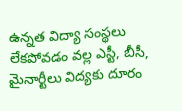ఉన్నత విద్యా సంస్థలు లేకపోవడం వల్ల ఎస్టీ, బీసీ, మైనార్టీలు విద్యకు దూరం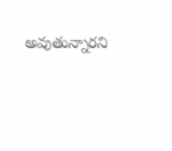అవుతున్నారని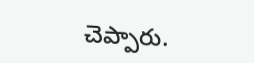చెప్పారు.